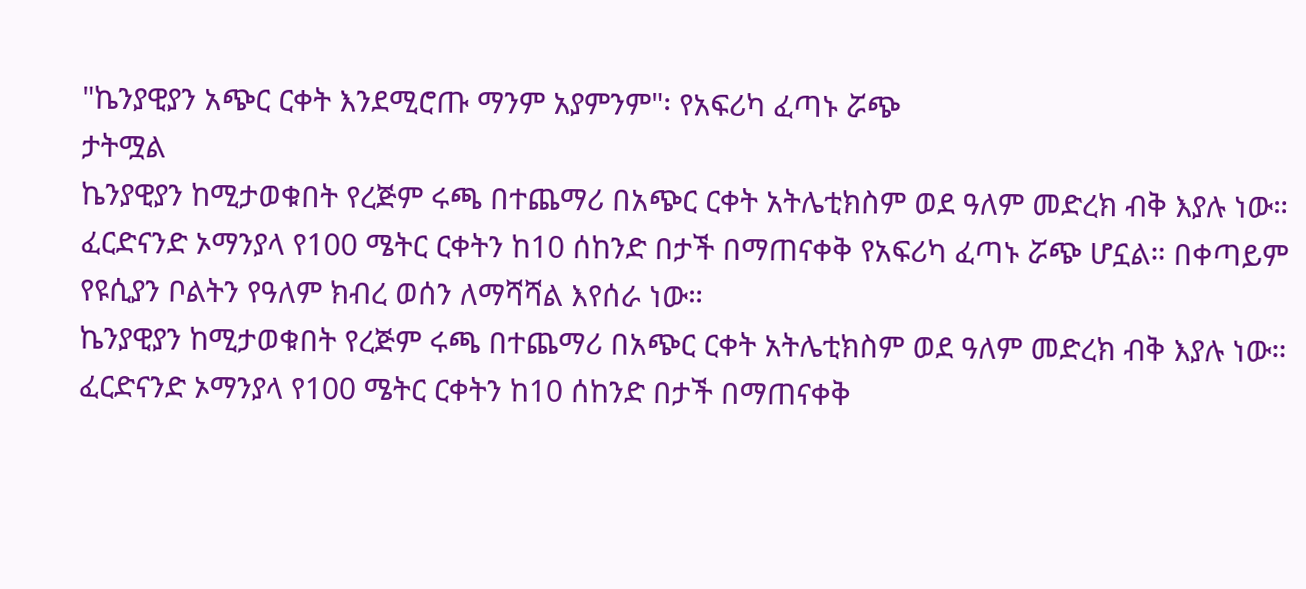"ኬንያዊያን አጭር ርቀት እንደሚሮጡ ማንም አያምንም"፡ የአፍሪካ ፈጣኑ ሯጭ
ታትሟል
ኬንያዊያን ከሚታወቁበት የረጅም ሩጫ በተጨማሪ በአጭር ርቀት አትሌቲክስም ወደ ዓለም መድረክ ብቅ እያሉ ነው።
ፈርድናንድ ኦማንያላ የ100 ሜትር ርቀትን ከ10 ሰከንድ በታች በማጠናቀቅ የአፍሪካ ፈጣኑ ሯጭ ሆኗል። በቀጣይም የዩሲያን ቦልትን የዓለም ክብረ ወሰን ለማሻሻል እየሰራ ነው።
ኬንያዊያን ከሚታወቁበት የረጅም ሩጫ በተጨማሪ በአጭር ርቀት አትሌቲክስም ወደ ዓለም መድረክ ብቅ እያሉ ነው።
ፈርድናንድ ኦማንያላ የ100 ሜትር ርቀትን ከ10 ሰከንድ በታች በማጠናቀቅ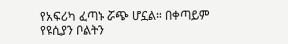የአፍሪካ ፈጣኑ ሯጭ ሆኗል። በቀጣይም የዩሲያን ቦልትን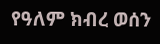የዓለም ክብረ ወሰን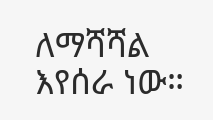ለማሻሻል እየሰራ ነው።